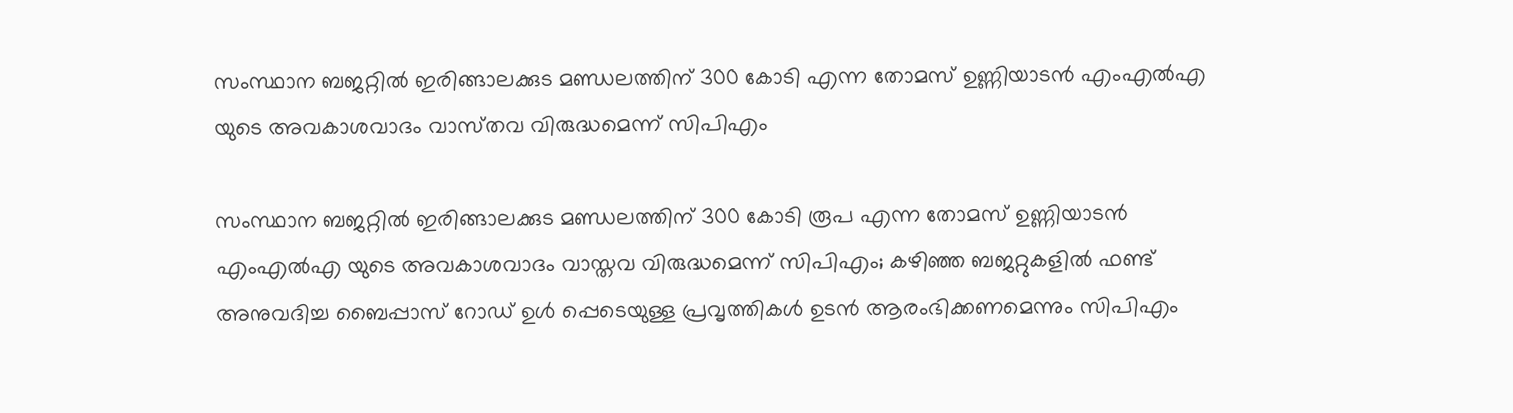സംസ്ഥാന ബജറ്റിൽ ഇരിങ്ങാലക്കുട മണ്ഡലത്തിന് 300 കോടി എന്ന തോമസ് ഉണ്ണിയാടൻ എംഎൽഎ യുടെ അവകാശവാദം വാസ്‌തവ വിരുദ്ധമെന്ന് സിപിഎം

സംസ്ഥാന ബജറ്റിൽ ഇരിങ്ങാലക്കുട മണ്ഡലത്തിന് 300 കോടി രൂപ എന്ന തോമസ് ഉണ്ണിയാടൻ എംഎൽഎ യുടെ അവകാശവാദം വാസ്തവ വിരുദ്ധമെന്ന് സിപിഎം; കഴിഞ്ഞ ബജറ്റുകളിൽ ഫണ്ട് അനുവദിച്ച ബൈപ്പാസ് റോഡ് ഉൾ പ്പെടെയുള്ള പ്രവൃത്തികൾ ഉടൻ ആരംഭിക്കണമെന്നും സിപിഎം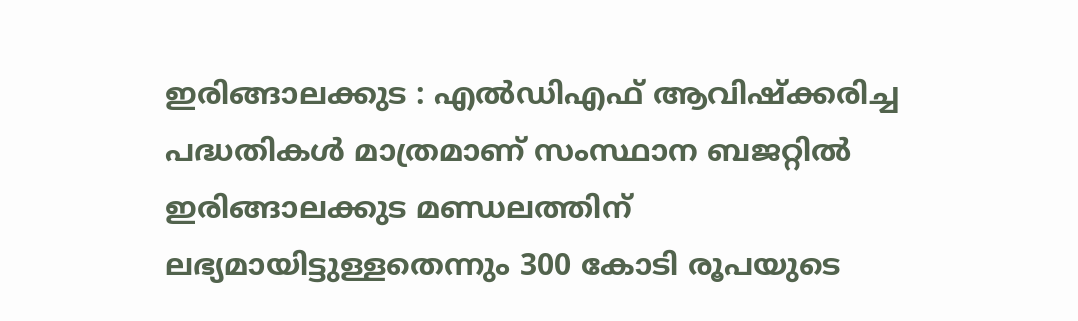ഇരിങ്ങാലക്കുട : എൽഡിഎഫ് ആവിഷ്ക്കരിച്ച പദ്ധതികൾ മാത്രമാണ് സംസ്ഥാന ബജറ്റിൽ ഇരിങ്ങാലക്കുട മണ്ഡലത്തിന് ലഭ്യമായിട്ടുള്ളതെന്നും 300 കോടി രൂപയുടെ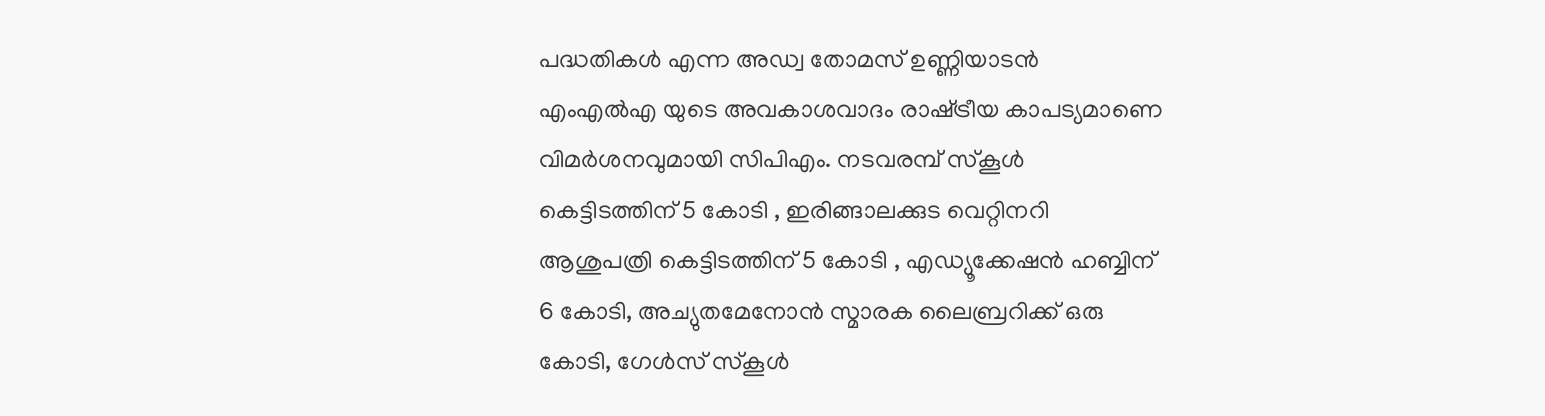പദ്ധതികൾ എന്ന അഡ്വ തോമസ് ഉണ്ണിയാടൻ എംഎൽഎ യുടെ അവകാശവാദം രാഷ്‌ട്രീയ കാപട്യമാണെ വിമർശനവുമായി സിപിഎം. നടവരമ്പ് സ്കൂൾ കെട്ടിടത്തിന് 5 കോടി , ഇരിങ്ങാലക്കുട വെറ്റിനറി ആശുപത്രി കെട്ടിടത്തിന് 5 കോടി , എഡ്യൂക്കേഷൻ ഹബ്ബിന് 6 കോടി, അച്യുതമേനോൻ സ്മാരക ലൈബ്രറിക്ക് ഒരു കോടി, ഗേൾസ് സ്കൂൾ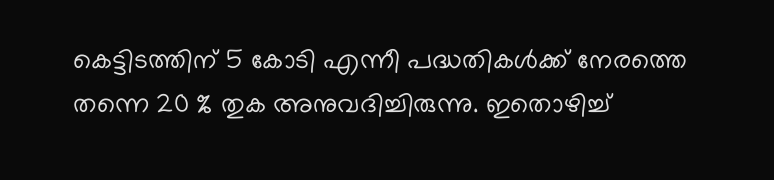കെട്ടിടത്തിന് 5 കോടി എന്നീ പദ്ധതികൾക്ക് നേരത്തെ തന്നെ 20 % തുക അനുവദിച്ചിരുന്നു. ഇതൊഴിച്ച്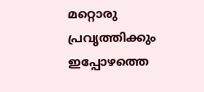മറ്റൊരു പ്രവൃത്തിക്കും ഇപ്പോഴത്തെ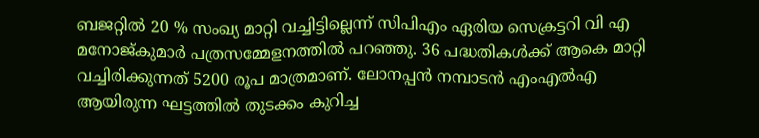ബജറ്റിൽ 20 % സംഖ്യ മാറ്റി വച്ചിട്ടില്ലെന്ന് സിപിഎം ഏരിയ സെക്രട്ടറി വി എ മനോജ്കുമാർ പത്രസമ്മേളനത്തിൽ പറഞ്ഞു. 36 പദ്ധതികൾക്ക് ആകെ മാറ്റി വച്ചിരിക്കുന്നത് 5200 രൂപ മാത്രമാണ്. ലോനപ്പൻ നമ്പാടൻ എംഎൽഎ ആയിരുന്ന ഘട്ടത്തിൽ തുടക്കം കുറിച്ച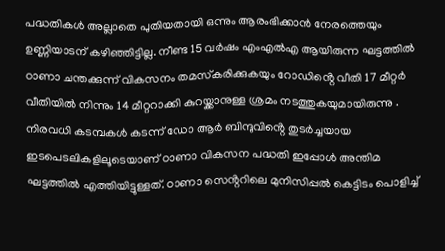പദ്ധതികൾ അല്ലാതെ പുതിയതായി ഒന്നും ആരംഭിക്കാൻ നേരത്തെയും ഉണ്ണിയാടന് കഴിഞ്ഞിട്ടില്ല. നീണ്ട 15 വർഷം എംഎൽഎ ആയിരുന്ന ഘട്ടത്തിൽ ഠാണാ ചന്തക്കുന്ന് വികസനം തമസ്‌കരിക്കുകയും റോഡിൻ്റെ വീതി 17 മീറ്റർ വീതിയിൽ നിന്നും 14 മീറ്ററാക്കി കുറയ്ക്കാനുള്ള ശ്രമം നടത്തുകയുമായിരുന്നു . നിരവധി കടമ്പകൾ കടന്ന് ഡോ ആർ ബിന്ദുവിൻ്റെ തുടർച്ചയായ ഇടപെടലികളിലൂടെയാണ് ഠാണാ വികസന പദ്ധതി ഇപ്പോൾ അന്തിമ ഘട്ടത്തിൽ എത്തിയിട്ടുള്ളത്. ഠാണാ സെൻ്ററിലെ മുനിസിപ്പൽ കെട്ടിടം പൊളിച്ച്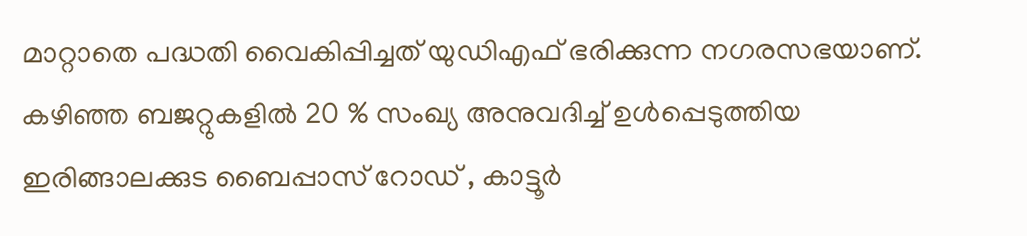മാറ്റാതെ പദ്ധതി വൈകിപ്പിച്ചത് യുഡിഎഫ് ഭരിക്കുന്ന നഗരസഭയാണ്. കഴിഞ്ഞ ബജറ്റുകളിൽ 20 % സംഖ്യ അനുവദിച്ച് ഉൾപ്പെടുത്തിയ ഇരിങ്ങാലക്കുട ബൈപ്പാസ് റോഡ് , കാട്ടൂർ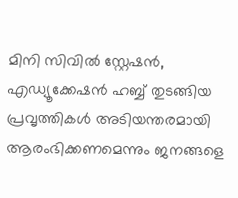മിനി സിവിൽ സ്റ്റേഷൻ, എഡ്യൂക്കേഷൻ ഹബ്ബ് തുടങ്ങിയ പ്രവൃത്തികൾ അടിയന്തരമായി ആരംഭിക്കണമെന്നും ജനങ്ങളെ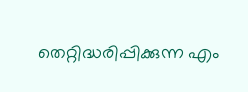തെറ്റിദ്ധരിപ്പിക്കുന്ന എം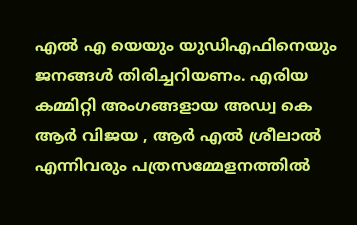എൽ എ യെയും യുഡിഎഫിനെയും ജനങ്ങൾ തിരിച്ചറിയണം. എരിയ കമ്മിറ്റി അംഗങ്ങളായ അഡ്വ കെ ആർ വിജയ , ആർ എൽ ശ്രീലാൽ എന്നിവരും പത്രസമ്മേളനത്തിൽ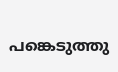പങ്കെടുത്തു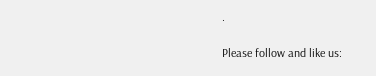.

Please follow and like us: